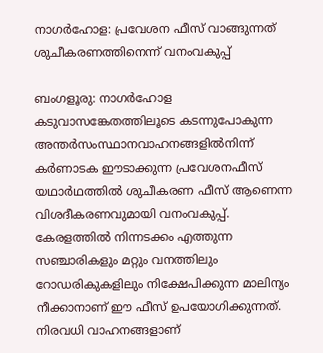നാഗർഹോള: പ്രവേശന ഫീസ് വാങ്ങുന്നത് ശുചീകരണത്തിനെന്ന് വനംവകുപ്പ്

ബംഗളൂരു: നാഗർഹോള കടുവാസങ്കേതത്തിലൂടെ കടന്നുപോകുന്ന അന്തർസംസ്ഥാനവാഹനങ്ങളിൽനിന്ന് കർണാടക ഈടാക്കുന്ന പ്രവേശനഫീസ് യഥാർഥത്തിൽ ശുചീകരണ ഫീസ് ആണെന്ന വിശദീകരണവുമായി വനംവകുപ്പ്. കേരളത്തിൽ നിന്നടക്കം എത്തുന്ന സഞ്ചാരികളും മറ്റും വനത്തിലും റോഡരികുകളിലും നിക്ഷേപിക്കുന്ന മാലിന്യം നീക്കാനാണ് ഈ ഫീസ് ഉപയോഗിക്കുന്നത്. നിരവധി വാഹനങ്ങളാണ്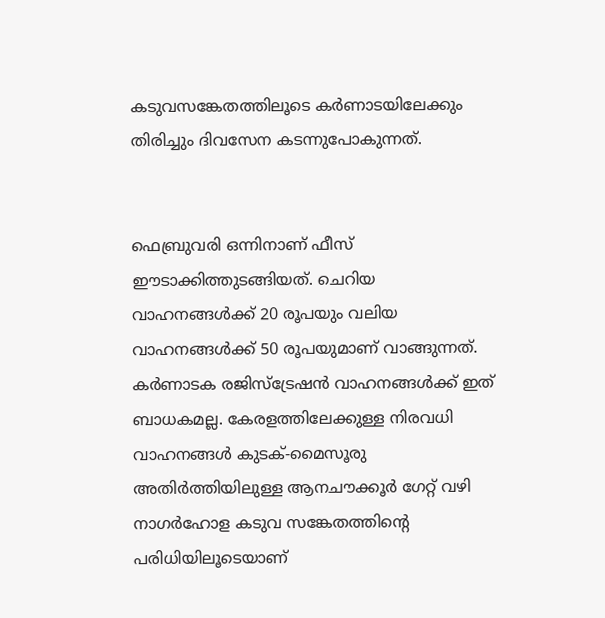കടുവസങ്കേതത്തിലൂടെ കർണാടയിലേക്കും തിരിച്ചും ദിവസേന കടന്നുപോകുന്നത്.


ഫെബ്രുവരി ഒന്നിനാണ് ഫീസ് ഈടാക്കിത്തുടങ്ങിയത്. ചെറിയ വാഹനങ്ങൾക്ക് 20 രൂപയും വലിയ വാഹനങ്ങൾക്ക് 50 രൂപയുമാണ് വാങ്ങുന്നത്. കർണാടക രജിസ്ട്രേഷൻ വാഹനങ്ങൾക്ക് ഇത് ബാധകമല്ല. കേരളത്തിലേക്കുള്ള നിരവധി വാഹനങ്ങൾ കുടക്-മൈസൂരു അതിർത്തിയിലുള്ള ആനചൗക്കൂർ ഗേറ്റ് വഴി നാഗർഹോള കടുവ സങ്കേതത്തിന്‍റെ പരിധിയിലൂടെയാണ്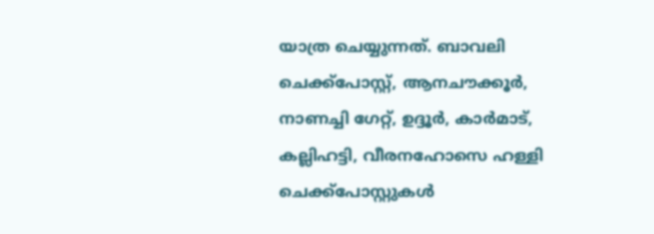യാത്ര ചെയ്യുന്നത്. ബാവലി ചെക്ക്പോസ്റ്റ്, ആനചൗക്കൂർ, നാണച്ചി ഗേറ്റ്, ഉദ്ദൂർ, കാർമാട്, കല്ലിഹട്ടി, വീരനഹോസെ ഹള്ളി ചെക്ക്പോസ്റ്റുകൾ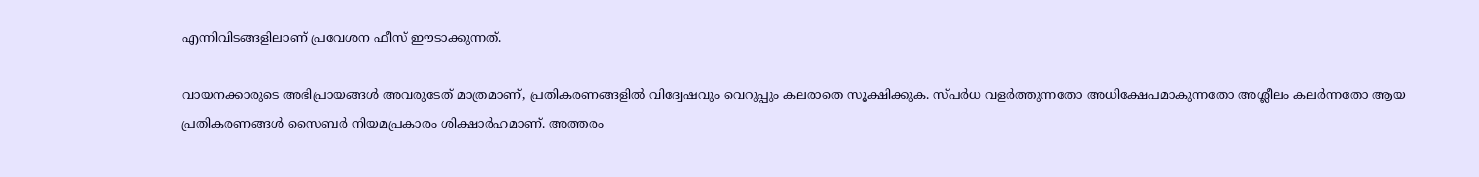എന്നിവിടങ്ങളിലാണ് പ്രവേശന ഫീസ് ഈടാക്കുന്നത്.

വായനക്കാരുടെ അഭിപ്രായങ്ങള്‍ അവരുടേത് മാത്രമാണ്, പ്രതികരണങ്ങളിൽ വിദ്വേഷവും വെറുപ്പും കലരാതെ സൂക്ഷിക്കുക. സ്പർധ വളർത്തുന്നതോ അധിക്ഷേപമാകുന്നതോ അശ്ലീലം കലർന്നതോ ആയ പ്രതികരണങ്ങൾ സൈബർ നിയമപ്രകാരം ശിക്ഷാർഹമാണ്. അത്തരം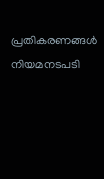പ്രതികരണങ്ങൾ നിയമനടപടി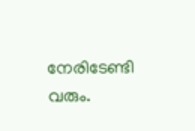നേരിടേണ്ടി വരും.